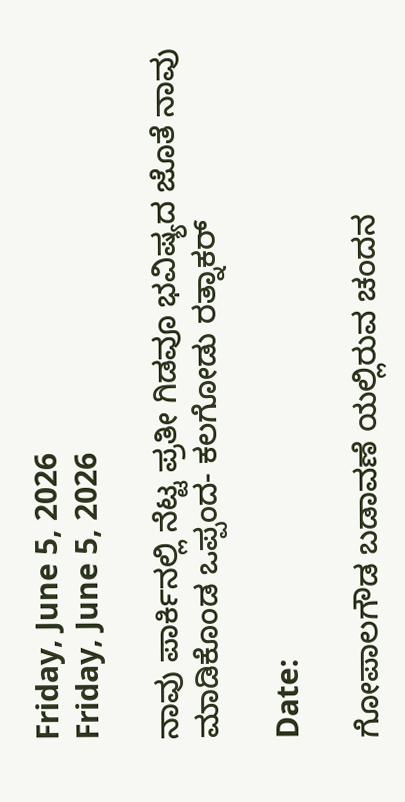Friday, June 5, 2026
Friday, June 5, 2026

ನಾವು ಪಾರ್ಕಿನಲ್ಲಿ ನೆಟ್ಟ ಪ್ರತೀ ಗಿಡವೂ ಭವಿಷ್ಯದ ಜೊತೆ ನಾವು ಮಾಡಿಕೊಂಡ ಒಪ್ಪಂದ- ಕಲಗೋಡು ರತ್ನಾಕರ್

Date:

ಗೋಪಾಲಗೌಡ ಬಡಾವಣೆ ಯಲ್ಲಿರುವ ಚಂದನ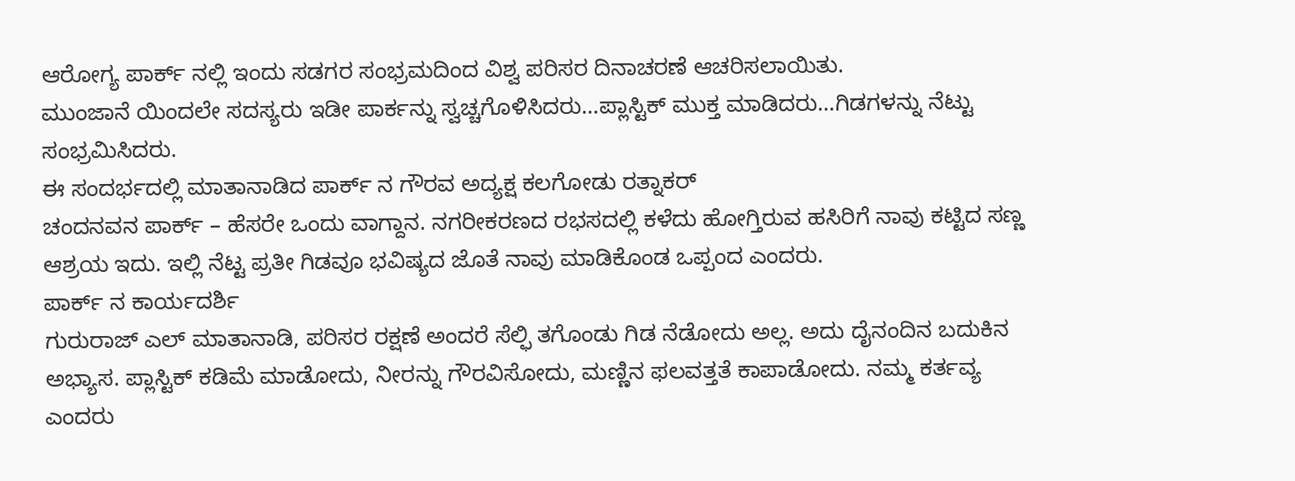ಆರೋಗ್ಯ ಪಾರ್ಕ್‌ ನಲ್ಲಿ ಇಂದು ಸಡಗರ ಸಂಭ್ರಮದಿಂದ ವಿಶ್ವ ಪರಿಸರ ದಿನಾಚರಣೆ ಆಚರಿಸಲಾಯಿತು.
ಮುಂಜಾನೆ ಯಿಂದಲೇ ಸದಸ್ಯರು ಇಡೀ ಪಾರ್ಕನ್ನು ಸ್ವಚ್ಚಗೊಳಿಸಿದರು…ಪ್ಲಾಸ್ಟಿಕ್ ಮುಕ್ತ ಮಾಡಿದರು…ಗಿಡಗಳನ್ನು ನೆಟ್ಟು ಸಂಭ್ರಮಿಸಿದರು.
ಈ ಸಂದರ್ಭದಲ್ಲಿ ಮಾತಾನಾಡಿದ ಪಾರ್ಕ್ ನ ಗೌರವ ಅದ್ಯಕ್ಷ ಕಲಗೋಡು ರತ್ನಾಕರ್
ಚಂದನವನ ಪಾರ್ಕ್ – ಹೆಸರೇ ಒಂದು ವಾಗ್ದಾನ. ನಗರೀಕರಣದ ರಭಸದಲ್ಲಿ ಕಳೆದು ಹೋಗ್ತಿರುವ ಹಸಿರಿಗೆ ನಾವು ಕಟ್ಟಿದ ಸಣ್ಣ ಆಶ್ರಯ ಇದು. ಇಲ್ಲಿ ನೆಟ್ಟ ಪ್ರತೀ ಗಿಡವೂ ಭವಿಷ್ಯದ ಜೊತೆ ನಾವು ಮಾಡಿಕೊಂಡ ಒಪ್ಪಂದ ಎಂದರು.
ಪಾರ್ಕ್ ನ ಕಾರ್ಯದರ್ಶಿ
ಗುರುರಾಜ್ ಎಲ್ ಮಾತಾನಾಡಿ, ಪರಿಸರ ರಕ್ಷಣೆ ಅಂದರೆ ಸೆಲ್ಫಿ ತಗೊಂಡು ಗಿಡ ನೆಡೋದು ಅಲ್ಲ. ಅದು ದೈನಂದಿನ ಬದುಕಿನ ಅಭ್ಯಾಸ. ಪ್ಲಾಸ್ಟಿಕ್ ಕಡಿಮೆ ಮಾಡೋದು, ನೀರನ್ನು ಗೌರವಿಸೋದು, ಮಣ್ಣಿನ ಫಲವತ್ತತೆ ಕಾಪಾಡೋದು. ನಮ್ಮ ಕರ್ತವ್ಯ ಎಂದರು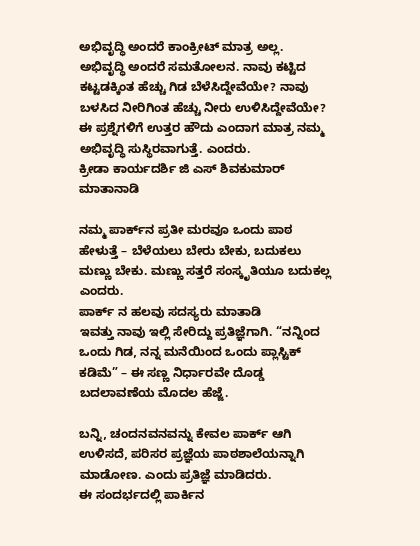ಅಭಿವೃದ್ಧಿ ಅಂದರೆ ಕಾಂಕ್ರೀಟ್ ಮಾತ್ರ ಅಲ್ಲ. ಅಭಿವೃದ್ಧಿ ಅಂದರೆ ಸಮತೋಲನ. ನಾವು ಕಟ್ಟಿದ ಕಟ್ಟಡಕ್ಕಿಂತ ಹೆಚ್ಚು ಗಿಡ ಬೆಳೆಸಿದ್ದೇವೆಯೇ? ನಾವು ಬಳಸಿದ ನೀರಿಗಿಂತ ಹೆಚ್ಚು ನೀರು ಉಳಿಸಿದ್ದೇವೆಯೇ? ಈ ಪ್ರಶ್ನೆಗಳಿಗೆ ಉತ್ತರ ಹೌದು ಎಂದಾಗ ಮಾತ್ರ ನಮ್ಮ ಅಭಿವೃದ್ಧಿ ಸುಸ್ಥಿರವಾಗುತ್ತೆ. ಎಂದರು.
ಕ್ರೀಡಾ ಕಾರ್ಯದರ್ಶಿ ಜಿ ಎಸ್ ಶಿವಕುಮಾರ್ ಮಾತಾನಾಡಿ

ನಮ್ಮ ಪಾರ್ಕ್‌ನ ಪ್ರತೀ ಮರವೂ ಒಂದು ಪಾಠ ಹೇಳುತ್ತೆ – ಬೆಳೆಯಲು ಬೇರು ಬೇಕು, ಬದುಕಲು ಮಣ್ಣು ಬೇಕು. ಮಣ್ಣು ಸತ್ತರೆ ಸಂಸ್ಕೃತಿಯೂ ಬದುಕಲ್ಲ ಎಂದರು.
ಪಾರ್ಕ್ ನ ಹಲವು ಸದಸ್ಯರು ಮಾತಾಡಿ
ಇವತ್ತು ನಾವು ಇಲ್ಲಿ ಸೇರಿದ್ದು ಪ್ರತಿಜ್ಞೆಗಾಗಿ. “ನನ್ನಿಂದ ಒಂದು ಗಿಡ, ನನ್ನ ಮನೆಯಿಂದ ಒಂದು ಪ್ಲಾಸ್ಟಿಕ್ ಕಡಿಮೆ” – ಈ ಸಣ್ಣ ನಿರ್ಧಾರವೇ ದೊಡ್ಡ ಬದಲಾವಣೆಯ ಮೊದಲ ಹೆಜ್ಜೆ.

ಬನ್ನಿ, ಚಂದನವನವನ್ನು ಕೇವಲ ಪಾರ್ಕ್ ಆಗಿ ಉಳಿಸದೆ, ಪರಿಸರ ಪ್ರಜ್ಞೆಯ ಪಾಠಶಾಲೆಯನ್ನಾಗಿ ಮಾಡೋಣ. ಎಂದು ಪ್ರತಿಜ್ಞೆ ಮಾಡಿದರು.
ಈ ಸಂದರ್ಭದಲ್ಲಿ ಪಾರ್ಕಿನ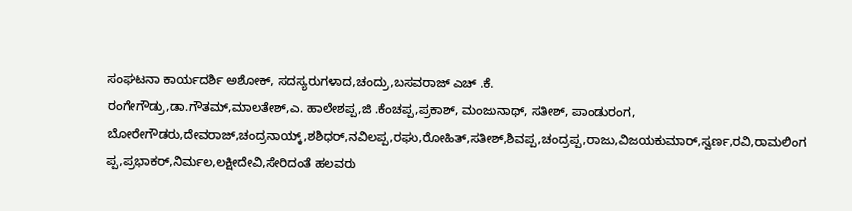ಸಂಘಟನಾ ಕಾರ್ಯದರ್ಶಿ ಅಶೋಕ್, ಸದಸ್ಯರುಗಳಾದ,ಚಂದ್ರು,ಬಸವರಾಜ್ ಎಚ್ .ಕೆ.
ರಂಗೇಗೌಡ್ರು,ಡಾ.ಗೌತಮ್,ಮಾಲತೇಶ್,ಎ. ಹಾಲೇಶಪ್ಪ,ಜಿ .ಕೆಂಚಪ್ಪ,ಪ್ರಕಾಶ್, ಮಂಜುನಾಥ್, ಸತೀಶ್, ಪಾಂಡುರಂಗ, ಬೋರೇಗೌಡರು,ದೇವರಾಜ್,ಚಂದ್ರನಾಯ್ಕ್,ಶಶಿಧರ್,ನವಿಲಪ್ಪ,ರಘು,ರೋಹಿತ್,ಸತೀಶ್,ಶಿವಪ್ಪ,ಚಂದ್ರಪ್ಪ,ರಾಜು,ವಿಜಯಕುಮಾರ್,ಸ್ವರ್ಣ,ರವಿ,ರಾಮಲಿಂಗ ಪ್ಪ,ಪ್ರಭಾಕರ್,ನಿರ್ಮಲ,ಲಕ್ಷೀದೇವಿ,ಸೇರಿದಂತೆ ಹಲವರು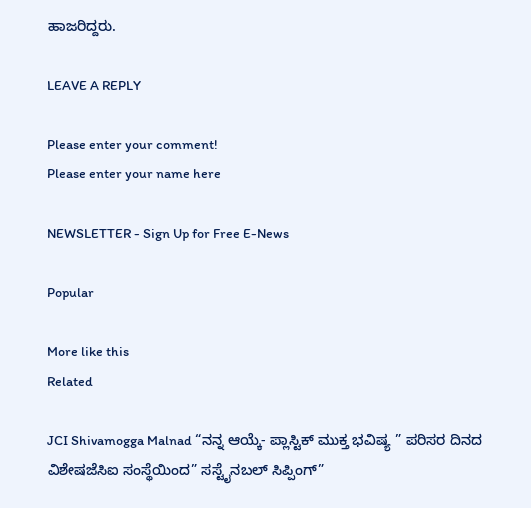ಹಾಜರಿದ್ದರು.

LEAVE A REPLY

Please enter your comment!
Please enter your name here

NEWSLETTER - Sign Up for Free E-News

Popular

More like this
Related

JCI Shivamogga Malnad “ನನ್ನ ಆಯ್ಕೆ- ಪ್ಲಾಸ್ಟಿಕ್ ಮುಕ್ತ ಭವಿಷ್ಯ ” ಪರಿಸರ ದಿನದ ವಿಶೇಷಜೆಸಿಐ ಸಂಸ್ಥೆಯಿಂದ” ಸಸ್ಟೈನಬಲ್ ಸಿಪ್ಪಿಂಗ್”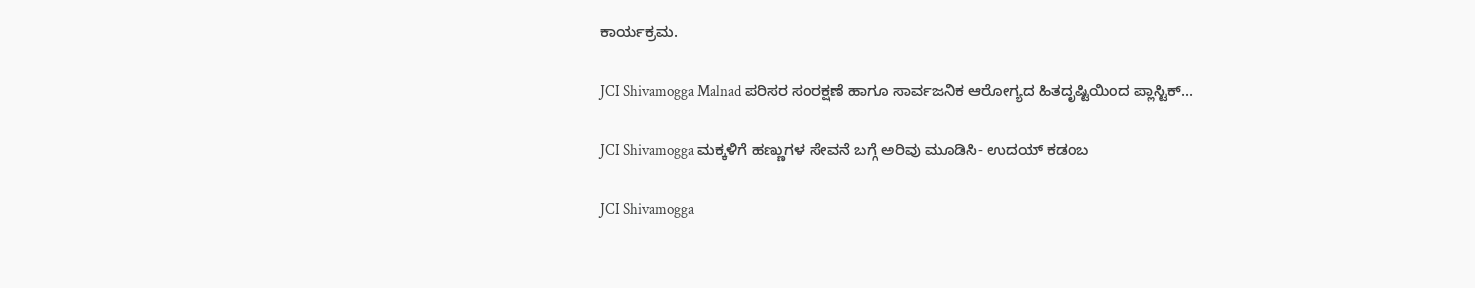ಕಾರ್ಯಕ್ರಮ.

JCI Shivamogga Malnad ಪರಿಸರ ಸಂರಕ್ಷಣೆ ಹಾಗೂ ಸಾರ್ವಜನಿಕ ಆರೋಗ್ಯದ ಹಿತದೃಷ್ಟಿಯಿಂದ ಪ್ಲಾಸ್ಟಿಕ್...

JCI Shivamogga ಮಕ್ಕಳಿಗೆ ಹಣ್ಣುಗಳ ಸೇವನೆ ಬಗ್ಗೆ ಅರಿವು ಮೂಡಿಸಿ- ಉದಯ್ ಕಡಂಬ

JCI Shivamogga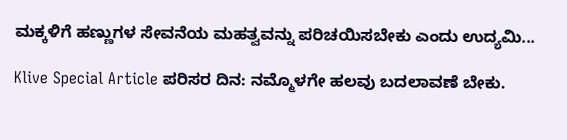ಮಕ್ಕಳಿಗೆ ಹಣ್ಣುಗಳ ಸೇವನೆಯ ಮಹತ್ವವನ್ನು ಪರಿಚಯಿಸಬೇಕು ಎಂದು ಉದ್ಯಮಿ...

Klive Special Article ಪರಿಸರ ದಿನ: ನಮ್ಮೊಳಗೇ ಹಲವು ಬದಲಾವಣೆ ಬೇಕು.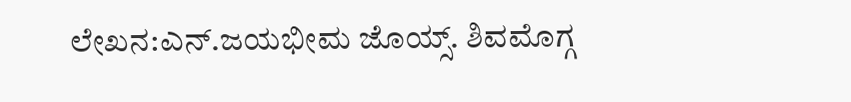ಲೇಖನ:ಎನ್.ಜಯಭೀಮ ಜೊಯ್ಸ್. ಶಿವಮೊಗ್ಗ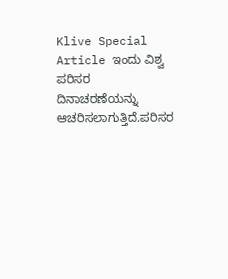Klive Special Article ಇಂದು ವಿಶ್ವ ಪರಿಸರ ದಿನಾಚರಣೆಯನ್ನು ಆಚರಿಸಲಾಗುತ್ತಿದೆ.ಪರಿಸರ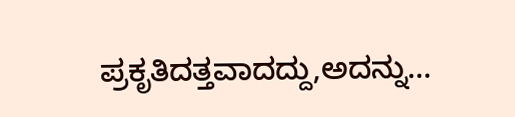ಪ್ರಕೃತಿದತ್ತವಾದದ್ದು,ಅದನ್ನು...